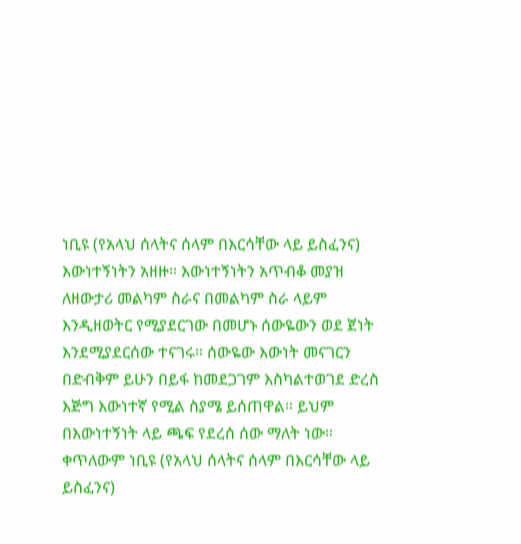ነቢዩ (የአላህ ሰላትና ሰላም በእርሳቸው ላይ ይስፈንና) እውነተኝነትን አዘዙ። እውነተኝነትን አጥብቆ መያዝ ለዘውታሪ መልካም ስራና በመልካም ስራ ላይም እንዲዘወትር የሚያደርገው በመሆኑ ሰውዬውን ወደ ጀነት እንደሚያደርሰው ተናገሩ። ሰውዬው እውነት መናገርን በድብቅም ይሁን በይፋ ከመደጋገም እስካልተወገደ ድረስ እጅግ እውነተኛ የሚል ስያሜ ይሰጠዋል። ይህም በእውነተኝነት ላይ ጫፍ የደረሰ ሰው ማለት ነው። ቀጥለውም ነቢዩ (የአላህ ሰላትና ሰላም በእርሳቸው ላይ ይስፈንና)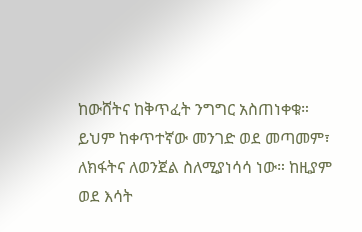ከውሸትና ከቅጥፈት ንግግር አስጠነቀቁ። ይህም ከቀጥተኛው መንገድ ወደ መጣመም፣ ለክፋትና ለወንጀል ስለሚያነሳሳ ነው። ከዚያም ወደ እሳት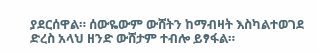ያደርሰዋል። ሰውዬውም ውሸትን ከማብዛት እስካልተወገደ ድረስ አላህ ዘንድ ውሸታም ተብሎ ይፃፋል።